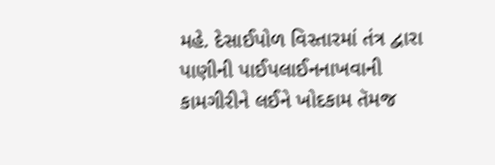મહે. દેસાઈપોળ વિસ્તારમાં તંત્ર દ્વારા પાણીની પાઈપલાઈનનાખવાની કામગીરીને લઈને ખોદકામ તૅમજ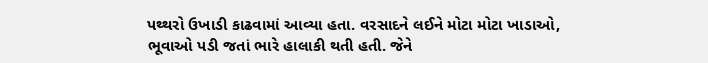પથ્થરો ઉખાડી કાઢવામાં આવ્યા હતા. વરસાદને લઈને મોટા મોટા ખાડાઓ, ભૂવાઓ પડી જતાં ભારે હાલાકી થતી હતી. જેને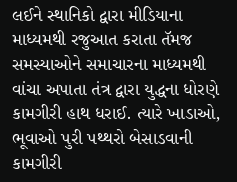લઈને સ્થાનિકો દ્વારા મીડિયાના માધ્યમથી રજુઆત કરાતા તૅમજ સમસ્યાઓને સમાચારના માધ્યમથી વાંચા અપાતા તંત્ર દ્વારા યુદ્ધના ધોરણે કામગીરી હાથ ધરાઈ. ત્યારે ખાડાઓ, ભૂવાઓ પુરી પથ્થરો બેસાડવાની કામગીરી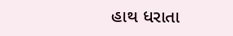હાથ ધરાતા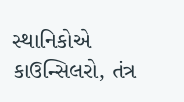સ્થાનિકોએ કાઉન્સિલરો, તંત્ર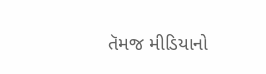તૅમજ મીડિયાનો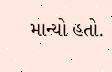માન્યો હતો.